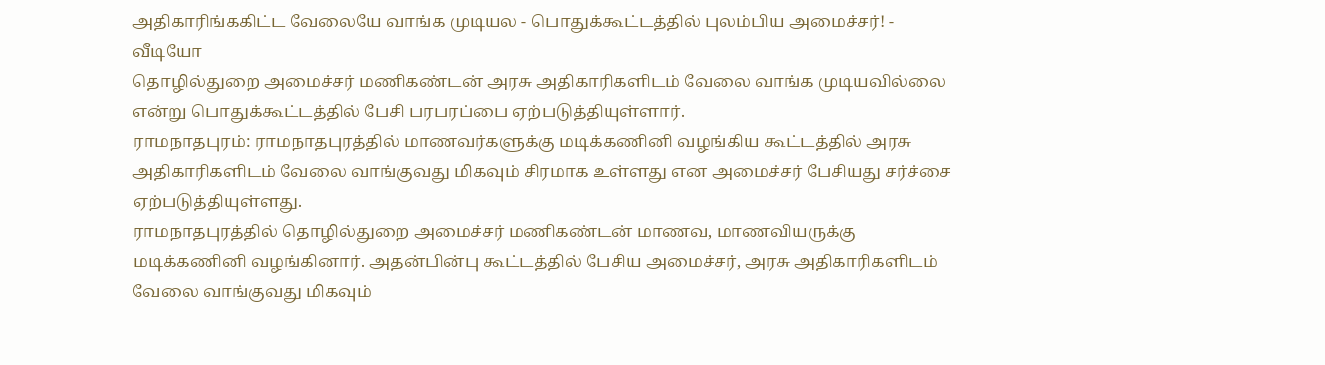அதிகாரிங்ககிட்ட வேலையே வாங்க முடியல - பொதுக்கூட்டத்தில் புலம்பிய அமைச்சர்! - வீடியோ
தொழில்துறை அமைச்சர் மணிகண்டன் அரசு அதிகாரிகளிடம் வேலை வாங்க முடியவில்லை என்று பொதுக்கூட்டத்தில் பேசி பரபரப்பை ஏற்படுத்தியுள்ளார்.
ராமநாதபுரம்: ராமநாதபுரத்தில் மாணவர்களுக்கு மடிக்கணினி வழங்கிய கூட்டத்தில் அரசு அதிகாரிகளிடம் வேலை வாங்குவது மிகவும் சிரமாக உள்ளது என அமைச்சர் பேசியது சர்ச்சை ஏற்படுத்தியுள்ளது.
ராமநாதபுரத்தில் தொழில்துறை அமைச்சர் மணிகண்டன் மாணவ, மாணவியருக்கு மடிக்கணினி வழங்கினார். அதன்பின்பு கூட்டத்தில் பேசிய அமைச்சர், அரசு அதிகாரிகளிடம் வேலை வாங்குவது மிகவும்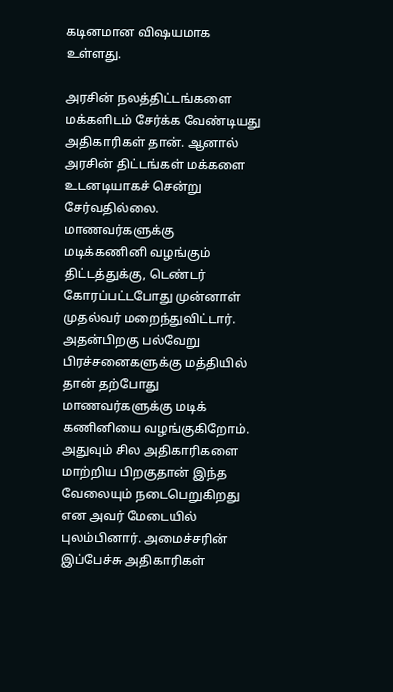கடினமான விஷயமாக உள்ளது.

அரசின் நலத்திட்டங்களை மக்களிடம் சேர்க்க வேண்டியது அதிகாரிகள் தான். ஆனால் அரசின் திட்டங்கள் மக்களை உடனடியாகச் சென்று சேர்வதில்லை. மாணவர்களுக்கு மடிக்கணினி வழங்கும் திட்டத்துக்கு, டெண்டர் கோரப்பட்டபோது முன்னாள் முதல்வர் மறைந்துவிட்டார்.
அதன்பிறகு பல்வேறு பிரச்சனைகளுக்கு மத்தியில் தான் தற்போது மாணவர்களுக்கு மடிக் கணினியை வழங்குகிறோம். அதுவும் சில அதிகாரிகளை மாற்றிய பிறகுதான் இந்த வேலையும் நடைபெறுகிறது என அவர் மேடையில் புலம்பினார். அமைச்சரின் இப்பேச்சு அதிகாரிகள்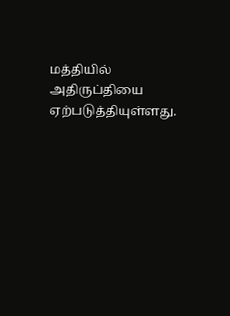மத்தியில் அதிருப்தியை ஏற்படுத்தியுள்ளது.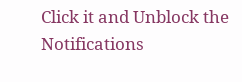Click it and Unblock the Notifications